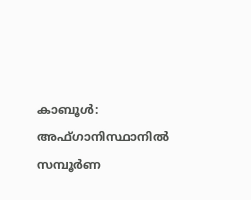കാബൂൾ: അഫ്ഗാനിസ്ഥാനിൽ സമ്പൂർണ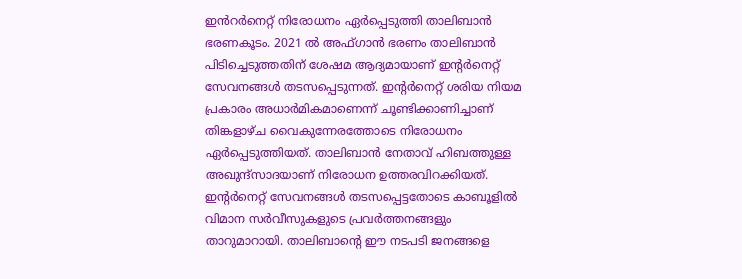ഇൻറർനെറ്റ് നിരോധനം ഏർപ്പെടുത്തി താലിബാൻ ഭരണകൂടം. 2021 ൽ അഫ്ഗാൻ ഭരണം താലിബാൻ പിടിച്ചെടുത്തതിന് ശേഷമ ആദ്യമായാണ് ഇന്റർനെറ്റ് സേവനങ്ങൾ തടസപ്പെടുന്നത്. ഇന്റർനെറ്റ് ശരിയ നിയമ പ്രകാരം അധാർമികമാണെന്ന് ചൂണ്ടിക്കാണിച്ചാണ് തിങ്കളാഴ്ച വൈകുന്നേരത്തോടെ നിരോധനം ഏർപ്പെടുത്തിയത്. താലിബാൻ നേതാവ് ഹിബത്തുള്ള അഖുന്ദ്സാദയാണ് നിരോധന ഉത്തരവിറക്കിയത്.
ഇന്റർനെറ്റ് സേവനങ്ങൾ തടസപ്പെട്ടതോടെ കാബൂളിൽ വിമാന സർവീസുകളുടെ പ്രവർത്തനങ്ങളും താറുമാറായി. താലിബാന്റെ ഈ നടപടി ജനങ്ങളെ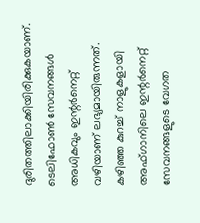ദുരിതത്തിലാക്കിയിരിക്കുകയാണ്. ടെലിഫോൺ സേവനങ്ങൾ അധികവും ഇന്റർനെറ്റ് വഴിയാണ് ലഭ്യമായിരുന്നത്. കഴിഞ്ഞ കുറച്ച് നാളുകളായി അഫ്ഗാനിലെ ഇന്റർനെറ്റ് സേവനങ്ങളുടെ വേഗത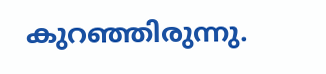കുറഞ്ഞിരുന്നു.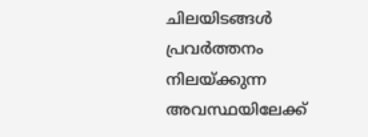ചിലയിടങ്ങൾ പ്രവർത്തനം നിലയ്ക്കുന്ന അവസ്ഥയിലേക്ക്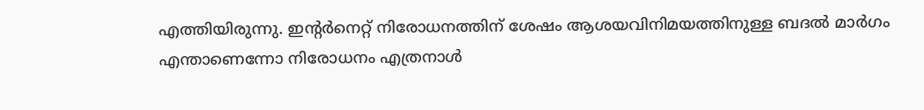എത്തിയിരുന്നു. ഇന്റർനെറ്റ് നിരോധനത്തിന് ശേഷം ആശയവിനിമയത്തിനുള്ള ബദൽ മാർഗം എന്താണെന്നോ നിരോധനം എത്രനാൾ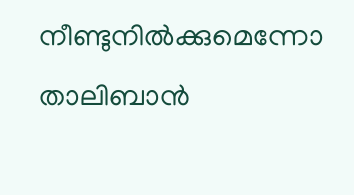നീണ്ടുനിൽക്കുമെന്നോ താലിബാൻ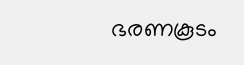ഭരണകൂടം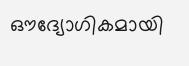ഔദ്യോഗികമായി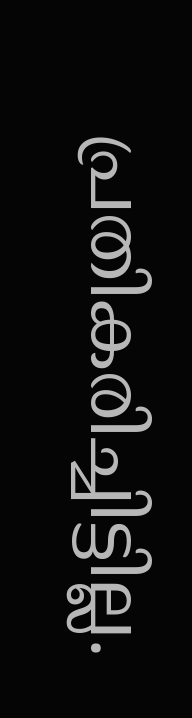പ്രതികരിച്ചിട്ടില്ല.